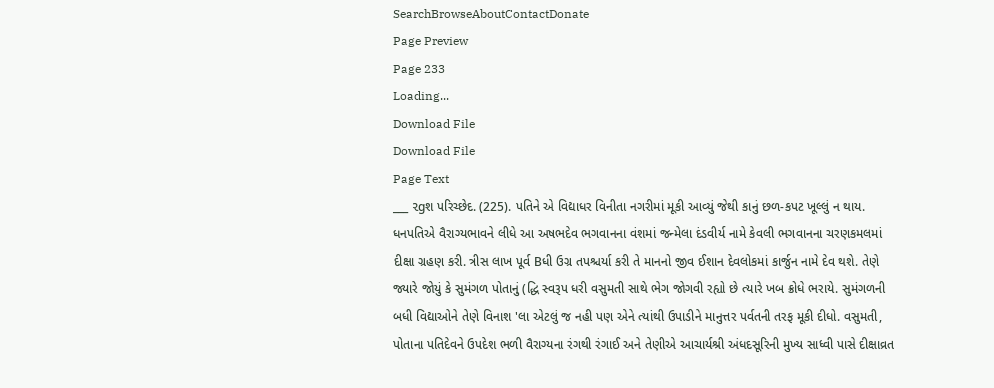SearchBrowseAboutContactDonate
Page Preview
Page 233
Loading...
Download File
Download File
Page Text
___ ૨gશ પરિચ્છેદ. (225). પતિને એ વિદ્યાધર વિનીતા નગરીમાં મૂકી આવ્યું જેથી કાનું છળ-કપટ ખૂલ્લું ન થાય. ધનપતિએ વૈરાગ્યભાવને લીધે આ અષભદેવ ભગવાનના વંશમાં જન્મેલા દંડવીર્ય નામે કેવલી ભગવાનના ચરણકમલમાં દીક્ષા ગ્રહણ કરી. ત્રીસ લાખ પૂર્વ Bધી ઉગ્ર તપશ્ચર્યા કરી તે માનનો જીવ ઈશાન દેવલોકમાં કાર્જુન નામે દેવ થશે. તેણે જ્યારે જોયું કે સુમંગળ પોતાનું (દ્ધિ સ્વરૂપ ધરી વસુમતી સાથે ભેગ જોગવી રહ્યો છે ત્યારે ખબ ક્રોધે ભરાયે. સુમંગળની બધી વિદ્યાઓને તેણે વિનાશ 'લા એટલું જ નહી પણ એને ત્યાંથી ઉપાડીને માનુત્તર પર્વતની તરફ મૂકી દીધો. વસુમતી, પોતાના પતિદેવને ઉપદેશ ભળી વૈરાગ્યના રંગથી રંગાઈ અને તેણીએ આચાર્યશ્રી અંધદસૂરિની મુખ્ય સાધ્વી પાસે દીક્ષાવ્રત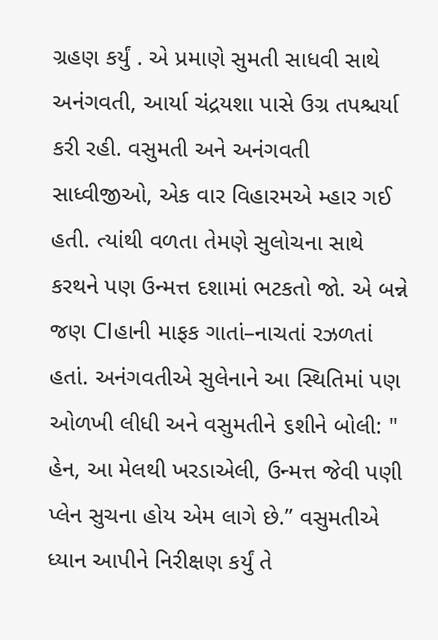ગ્રહણ કર્યું . એ પ્રમાણે સુમતી સાધવી સાથે અનંગવતી, આર્યા ચંદ્રયશા પાસે ઉગ્ર તપશ્ચર્યા કરી રહી. વસુમતી અને અનંગવતી સાધ્વીજીઓ, એક વાર વિહારમએ મ્હાર ગઈ હતી. ત્યાંથી વળતા તેમણે સુલોચના સાથે કરથને પણ ઉન્મત્ત દશામાં ભટકતો જો. એ બન્ને જણ Clહાની માફક ગાતાં–નાચતાં રઝળતાં હતાં. અનંગવતીએ સુલેનાને આ સ્થિતિમાં પણ ઓળખી લીધી અને વસુમતીને ૬શીને બોલી: " હેન, આ મેલથી ખરડાએલી, ઉન્મત્ત જેવી પણી પ્લેન સુચના હોય એમ લાગે છે.” વસુમતીએ ધ્યાન આપીને નિરીક્ષણ કર્યું તે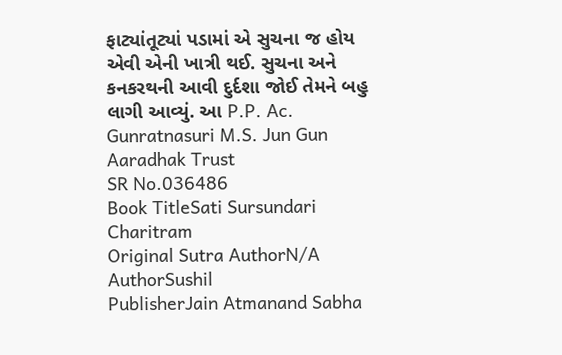ફાટ્યાંતૂટ્યાં પડામાં એ સુચના જ હોય એવી એની ખાત્રી થઈ. સુચના અને કનકરથની આવી દુર્દશા જોઈ તેમને બહુ લાગી આવ્યું. આ P.P. Ac. Gunratnasuri M.S. Jun Gun Aaradhak Trust
SR No.036486
Book TitleSati Sursundari Charitram
Original Sutra AuthorN/A
AuthorSushil
PublisherJain Atmanand Sabha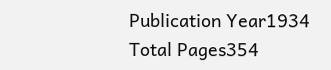Publication Year1934
Total Pages354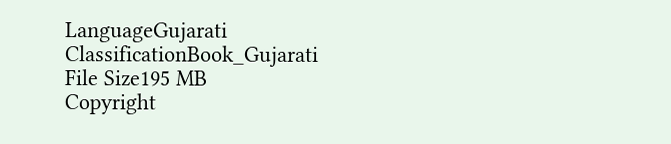LanguageGujarati
ClassificationBook_Gujarati
File Size195 MB
Copyright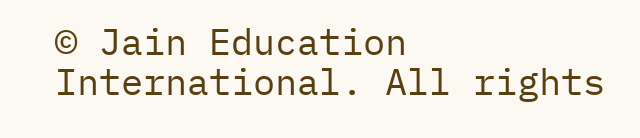© Jain Education International. All rights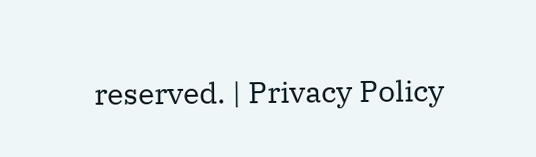reserved. | Privacy Policy